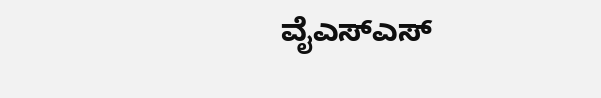ವೈಎಸ್‌ಎಸ್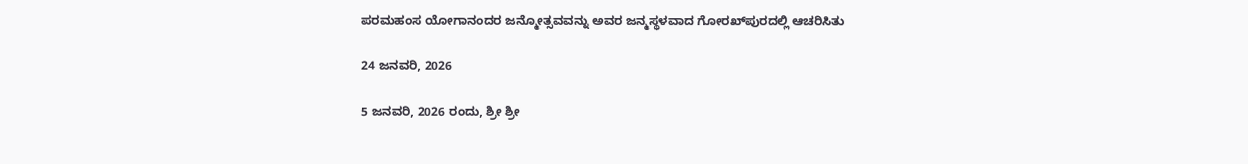ಪರಮಹಂಸ ಯೋಗಾನಂದರ ಜನ್ಮೋತ್ಸವವನ್ನು ಅವರ ಜನ್ಮಸ್ಥಳವಾದ ಗೋರಖ್‌ಪುರದಲ್ಲಿ ಆಚರಿಸಿತು

24 ಜನವರಿ, 2026

5 ಜನವರಿ, 2026 ರಂದು, ಶ್ರೀ ಶ್ರೀ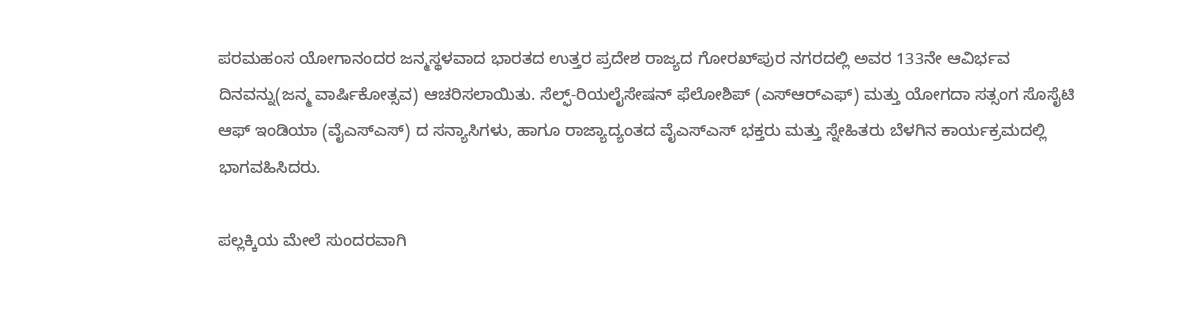ಪರಮಹಂಸ ಯೋಗಾನಂದರ ಜನ್ಮಸ್ಥಳವಾದ ಭಾರತದ ಉತ್ತರ ಪ್ರದೇಶ ರಾಜ್ಯದ ಗೋರಖ್‌ಪುರ ನಗರದಲ್ಲಿ ಅವರ 133ನೇ ಆವಿರ್ಭವ ದಿನವನ್ನು(ಜನ್ಮ ವಾರ್ಷಿಕೋತ್ಸವ) ಆಚರಿಸಲಾಯಿತು. ಸೆಲ್ಫ್-ರಿಯಲೈಸೇಷನ್ ಫೆಲೋಶಿಪ್ (ಎಸ್‌ಆರ್‌ಎಫ್) ಮತ್ತು ಯೋಗದಾ ಸತ್ಸಂಗ ಸೊಸೈಟಿ ಆಫ್ ಇಂಡಿಯಾ (ವೈಎಸ್‌ಎಸ್) ದ ಸನ್ಯಾಸಿಗಳು, ಹಾಗೂ ರಾಜ್ಯಾದ್ಯಂತದ ವೈಎಸ್‌ಎಸ್ ಭಕ್ತರು ಮತ್ತು ಸ್ನೇಹಿತರು ಬೆಳಗಿನ ಕಾರ್ಯಕ್ರಮದಲ್ಲಿ ಭಾಗವಹಿಸಿದರು.

ಪಲ್ಲಕ್ಕಿಯ ಮೇಲೆ ಸುಂದರವಾಗಿ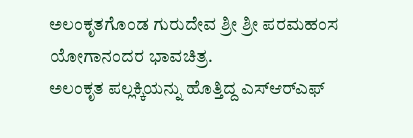ಅಲಂಕೃತಗೊಂಡ ಗುರುದೇವ ಶ್ರೀ ಶ್ರೀ ಪರಮಹಂಸ ಯೋಗಾನಂದರ ಭಾವಚಿತ್ರ.
ಅಲಂಕೃತ ಪಲ್ಲಕ್ಕಿಯನ್ನು ಹೊತ್ತಿದ್ದ ಎಸ್‌ಆರ್‌ಎಫ್‌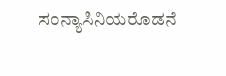ಸಂನ್ಯಾಸಿನಿಯರೊಡನೆ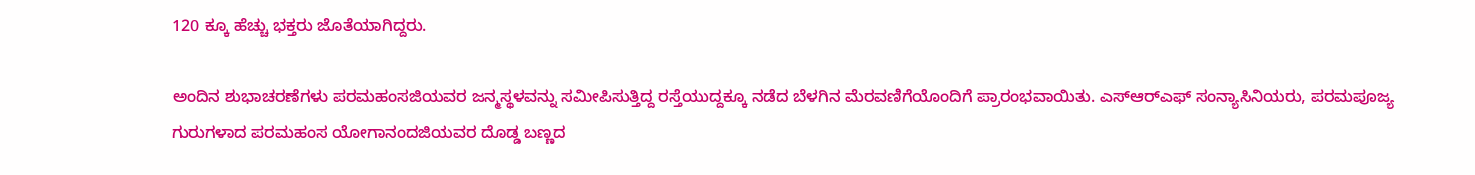120 ಕ್ಕೂ ಹೆಚ್ಚು ಭಕ್ತರು ಜೊತೆಯಾಗಿದ್ದರು.

ಅಂದಿನ ಶುಭಾಚರಣೆಗಳು ಪರಮಹಂಸಜಿಯವರ ಜನ್ಮಸ್ಥಳವನ್ನು ಸಮೀಪಿಸುತ್ತಿದ್ದ ರಸ್ತೆಯುದ್ದಕ್ಕೂ ನಡೆದ ಬೆಳಗಿನ ಮೆರವಣಿಗೆಯೊಂದಿಗೆ ಪ್ರಾರಂಭವಾಯಿತು. ಎಸ್‌ಆರ್‌ಎಫ್‌ ಸಂನ್ಯಾಸಿನಿಯರು, ಪರಮಪೂಜ್ಯ ಗುರುಗಳಾದ ಪರಮಹಂಸ ಯೋಗಾನಂದಜಿಯವರ ದೊಡ್ಡ ಬಣ್ಣದ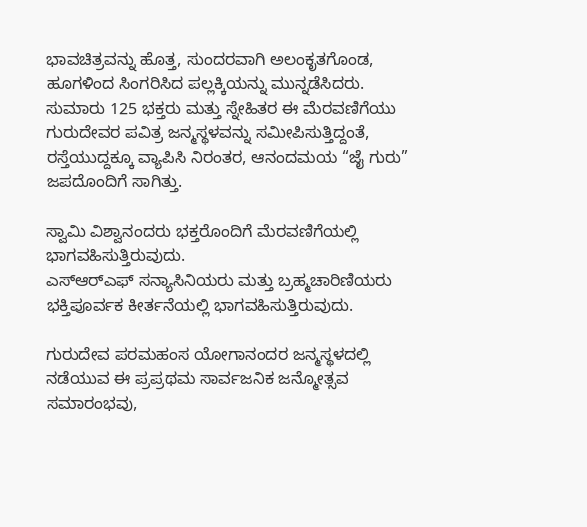ಭಾವಚಿತ್ರವನ್ನು ಹೊತ್ತ, ಸುಂದರವಾಗಿ ಅಲಂಕೃತಗೊಂಡ, ಹೂಗಳಿಂದ ಸಿಂಗರಿಸಿದ ಪಲ್ಲಕ್ಕಿಯನ್ನು ಮುನ್ನಡೆಸಿದರು. ಸುಮಾರು 125 ಭಕ್ತರು ಮತ್ತು ಸ್ನೇಹಿತರ ಈ ಮೆರವಣಿಗೆಯು ಗುರುದೇವರ ಪವಿತ್ರ ಜನ್ಮಸ್ಥಳವನ್ನು ಸಮೀಪಿಸುತ್ತಿದ್ದಂತೆ, ರಸ್ತೆಯುದ್ದಕ್ಕೂ ವ್ಯಾಪಿಸಿ ನಿರಂತರ, ಆನಂದಮಯ “ಜೈ ಗುರು” ಜಪದೊಂದಿಗೆ ಸಾಗಿತ್ತು.

ಸ್ವಾಮಿ ವಿಶ್ವಾನಂದರು ಭಕ್ತರೊಂದಿಗೆ ಮೆರವಣಿಗೆಯಲ್ಲಿ ಭಾಗವಹಿಸುತ್ತಿರುವುದು.
ಎಸ್‌ಆರ್‌ಎಫ್‌ ಸನ್ಯಾಸಿನಿಯರು ಮತ್ತು ಬ್ರಹ್ಮಚಾರಿಣಿಯರು ಭಕ್ತಿಪೂರ್ವಕ ಕೀರ್ತನೆಯಲ್ಲಿ ಭಾಗವಹಿಸುತ್ತಿರುವುದು.

ಗುರುದೇವ ಪರಮಹಂಸ ಯೋಗಾನಂದರ ಜನ್ಮಸ್ಥಳದಲ್ಲಿ ನಡೆಯುವ ಈ ಪ್ರಪ್ರಥಮ ಸಾರ್ವಜನಿಕ ಜನ್ಮೋತ್ಸವ ಸಮಾರಂಭವು,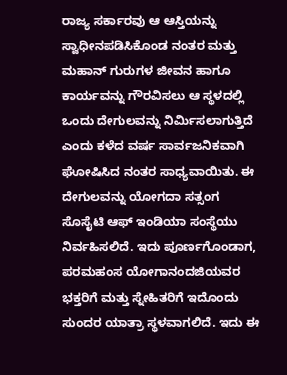ರಾಜ್ಯ ಸರ್ಕಾರವು ಆ ಆಸ್ತಿಯನ್ನು ಸ್ವಾಧೀನಪಡಿಸಿಕೊಂಡ ನಂತರ ಮತ್ತು ಮಹಾನ್ ಗುರುಗಳ ಜೀವನ ಹಾಗೂ ಕಾರ್ಯವನ್ನು ಗೌರವಿಸಲು ಆ ಸ್ಥಳದಲ್ಲಿ ಒಂದು ದೇಗುಲವನ್ನು ನಿರ್ಮಿಸಲಾಗುತ್ತಿದೆ ಎಂದು ಕಳೆದ ವರ್ಷ ಸಾರ್ವಜನಿಕವಾಗಿ ಘೋಷಿಸಿದ ನಂತರ ಸಾಧ್ಯವಾಯಿತು. ಈ ದೇಗುಲವನ್ನು ಯೋಗದಾ ಸತ್ಸಂಗ ಸೊಸೈಟಿ ಆಫ್ ಇಂಡಿಯಾ ಸಂಸ್ಥೆಯು ನಿರ್ವಹಿಸಲಿದೆ. ಇದು ಪೂರ್ಣಗೊಂಡಾಗ, ಪರಮಹಂಸ ಯೋಗಾನಂದಜಿಯವರ ಭಕ್ತರಿಗೆ ಮತ್ತು ಸ್ನೇಹಿತರಿಗೆ ಇದೊಂದು ಸುಂದರ ಯಾತ್ರಾ ಸ್ಥಳವಾಗಲಿದೆ. ಇದು ಈ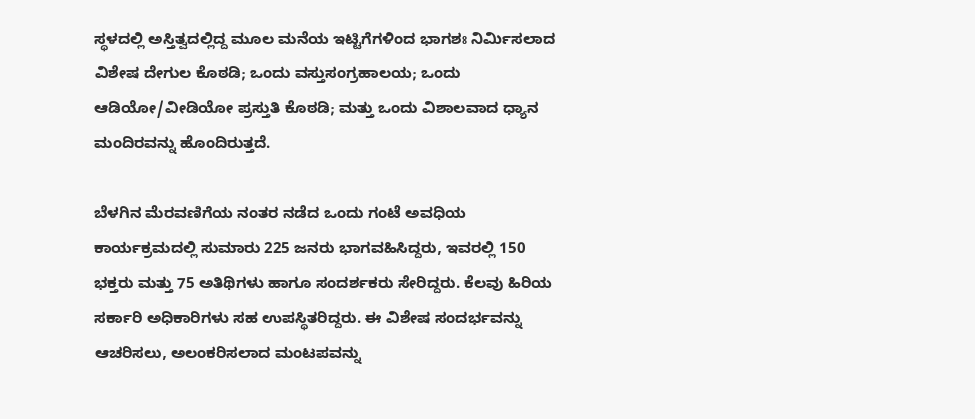ಸ್ಥಳದಲ್ಲಿ ಅಸ್ತಿತ್ವದಲ್ಲಿದ್ದ ಮೂಲ ಮನೆಯ ಇಟ್ಟಿಗೆಗಳಿಂದ ಭಾಗಶಃ ನಿರ್ಮಿಸಲಾದ ವಿಶೇಷ ದೇಗುಲ ಕೊಠಡಿ; ಒಂದು ವಸ್ತುಸಂಗ್ರಹಾಲಯ; ಒಂದು ಆಡಿಯೋ/ವೀಡಿಯೋ ಪ್ರಸ್ತುತಿ ಕೊಠಡಿ; ಮತ್ತು ಒಂದು ವಿಶಾಲವಾದ ಧ್ಯಾನ ಮಂದಿರವನ್ನು ಹೊಂದಿರುತ್ತದೆ.

ಬೆಳಗಿನ ಮೆರವಣಿಗೆಯ ನಂತರ ನಡೆದ ಒಂದು ಗಂಟೆ ಅವಧಿಯ ಕಾರ್ಯಕ್ರಮದಲ್ಲಿ ಸುಮಾರು 225 ಜನರು ಭಾಗವಹಿಸಿದ್ದರು, ಇವರಲ್ಲಿ 150 ಭಕ್ತರು ಮತ್ತು 75 ಅತಿಥಿಗಳು ಹಾಗೂ ಸಂದರ್ಶಕರು ಸೇರಿದ್ದರು. ಕೆಲವು ಹಿರಿಯ ಸರ್ಕಾರಿ ಅಧಿಕಾರಿಗಳು ಸಹ ಉಪಸ್ಥಿತರಿದ್ದರು. ಈ ವಿಶೇಷ ಸಂದರ್ಭವನ್ನು ಆಚರಿಸಲು, ಅಲಂಕರಿಸಲಾದ ಮಂಟಪವನ್ನು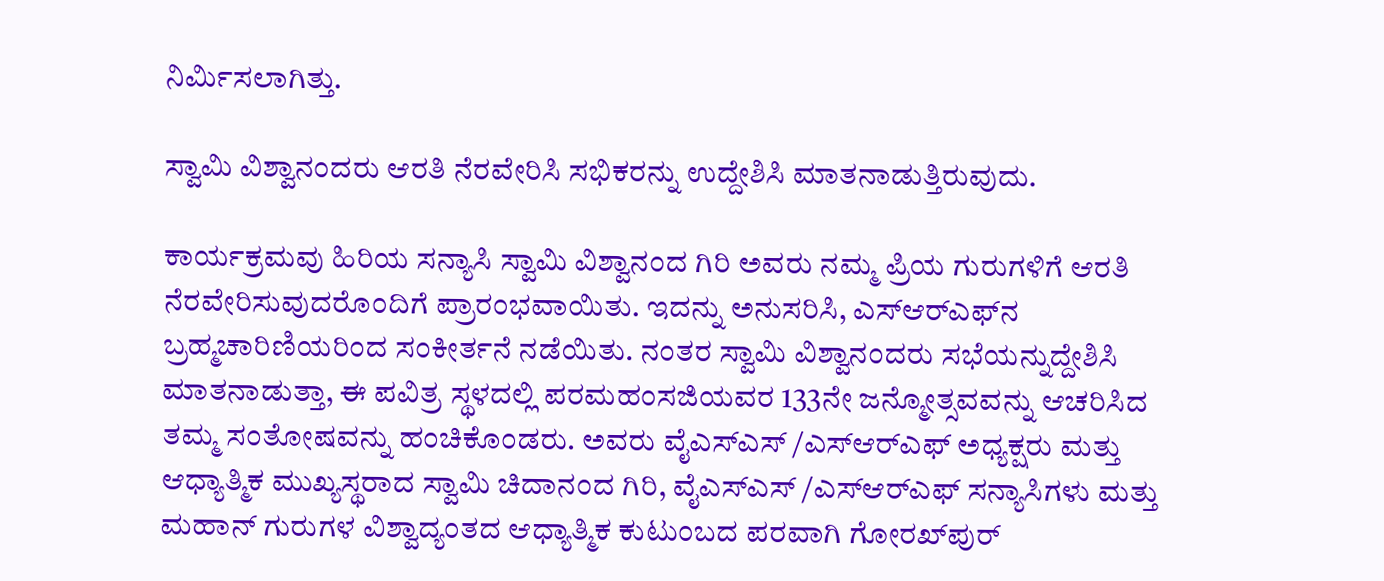ನಿರ್ಮಿಸಲಾಗಿತ್ತು.

ಸ್ವಾಮಿ ವಿಶ್ವಾನಂದರು ಆರತಿ ನೆರವೇರಿಸಿ ಸಭಿಕರನ್ನು ಉದ್ದೇಶಿಸಿ ಮಾತನಾಡುತ್ತಿರುವುದು.

ಕಾರ್ಯಕ್ರಮವು ಹಿರಿಯ ಸನ್ಯಾಸಿ ಸ್ವಾಮಿ ವಿಶ್ವಾನಂದ ಗಿರಿ ಅವರು ನಮ್ಮ ಪ್ರಿಯ ಗುರುಗಳಿಗೆ ಆರತಿ ನೆರವೇರಿಸುವುದರೊಂದಿಗೆ ಪ್ರಾರಂಭವಾಯಿತು. ಇದನ್ನು ಅನುಸರಿಸಿ, ಎಸ್‌ಆರ್‌ಎಫ್‌ನ ಬ್ರಹ್ಮಚಾರಿಣಿಯರಿಂದ ಸಂಕೀರ್ತನೆ ನಡೆಯಿತು. ನಂತರ ಸ್ವಾಮಿ ವಿಶ್ವಾನಂದರು ಸಭೆಯನ್ನುದ್ದೇಶಿಸಿ ಮಾತನಾಡುತ್ತಾ, ಈ ಪವಿತ್ರ ಸ್ಥಳದಲ್ಲಿ ಪರಮಹಂಸಜಿಯವರ 133ನೇ ಜನ್ಮೋತ್ಸವವನ್ನು ಆಚರಿಸಿದ ತಮ್ಮ ಸಂತೋಷವನ್ನು ಹಂಚಿಕೊಂಡರು. ಅವರು ವೈಎಸ್ಎಸ್ /ಎಸ್‌ಆರ್‌ಎಫ್‌ ಅಧ್ಯಕ್ಷರು ಮತ್ತು ಆಧ್ಯಾತ್ಮಿಕ ಮುಖ್ಯಸ್ಥರಾದ ಸ್ವಾಮಿ ಚಿದಾನಂದ ಗಿರಿ, ವೈಎಸ್ಎಸ್ /ಎಸ್‌ಆರ್‌ಎಫ್‌ ಸನ್ಯಾಸಿಗಳು ಮತ್ತು ಮಹಾನ್ ಗುರುಗಳ ವಿಶ್ವಾದ್ಯಂತದ ಆಧ್ಯಾತ್ಮಿಕ ಕುಟುಂಬದ ಪರವಾಗಿ ಗೋರಖ್‌ಪುರ್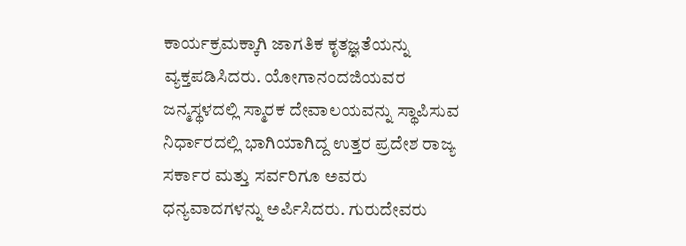ಕಾರ್ಯಕ್ರಮಕ್ಕಾಗಿ ಜಾಗತಿಕ ಕೃತಜ್ಞತೆಯನ್ನು ವ್ಯಕ್ತಪಡಿಸಿದರು. ಯೋಗಾನಂದಜಿಯವರ ಜನ್ಮಸ್ಥಳದಲ್ಲಿ ಸ್ಮಾರಕ ದೇವಾಲಯವನ್ನು ಸ್ಥಾಪಿಸುವ ನಿರ್ಧಾರದಲ್ಲಿ ಭಾಗಿಯಾಗಿದ್ದ ಉತ್ತರ ಪ್ರದೇಶ ರಾಜ್ಯ ಸರ್ಕಾರ ಮತ್ತು ಸರ್ವರಿಗೂ ಅವರು ಧನ್ಯವಾದಗಳನ್ನು ಅರ್ಪಿಸಿದರು. ಗುರುದೇವರು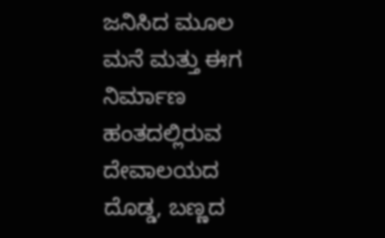ಜನಿಸಿದ ಮೂಲ ಮನೆ ಮತ್ತು ಈಗ ನಿರ್ಮಾಣ ಹಂತದಲ್ಲಿರುವ ದೇವಾಲಯದ ದೊಡ್ಡ, ಬಣ್ಣದ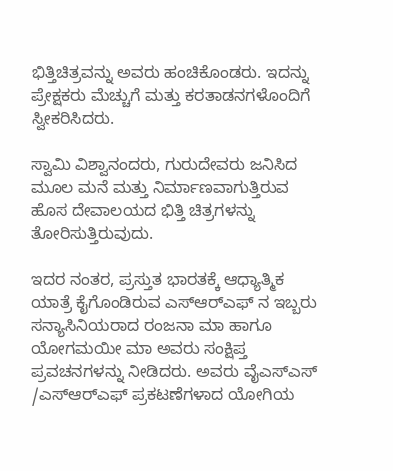ಭಿತ್ತಿಚಿತ್ರವನ್ನು ಅವರು ಹಂಚಿಕೊಂಡರು. ಇದನ್ನು ಪ್ರೇಕ್ಷಕರು ಮೆಚ್ಚುಗೆ ಮತ್ತು ಕರತಾಡನಗಳೊಂದಿಗೆ ಸ್ವೀಕರಿಸಿದರು.

ಸ್ವಾಮಿ ವಿಶ್ವಾನಂದರು, ಗುರುದೇವರು ಜನಿಸಿದ ಮೂಲ ಮನೆ ಮತ್ತು ನಿರ್ಮಾಣವಾಗುತ್ತಿರುವ ಹೊಸ ದೇವಾಲಯದ ಭಿತ್ತಿ ಚಿತ್ರಗಳನ್ನು ತೋರಿಸುತ್ತಿರುವುದು.

ಇದರ ನಂತರ, ಪ್ರಸ್ತುತ ಭಾರತಕ್ಕೆ ಆಧ್ಯಾತ್ಮಿಕ ಯಾತ್ರೆ ಕೈಗೊಂಡಿರುವ ಎಸ್‌ಆರ್‌ಎಫ್‌ ನ ಇಬ್ಬರು ಸನ್ಯಾಸಿನಿಯರಾದ ರಂಜನಾ ಮಾ ಹಾಗೂ ಯೋಗಮಯೀ ಮಾ ಅವರು ಸಂಕ್ಷಿಪ್ತ ಪ್ರವಚನಗಳನ್ನು ನೀಡಿದರು. ಅವರು ವೈಎಸ್ಎಸ್ /ಎಸ್‌ಆರ್‌ಎಫ್‌ ಪ್ರಕಟಣೆಗಳಾದ ಯೋಗಿಯ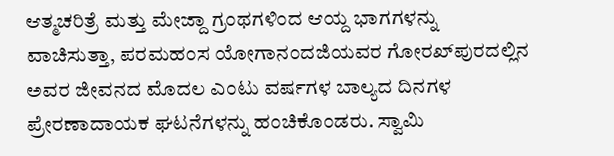ಆತ್ಮಚರಿತ್ರೆ ಮತ್ತು ಮೇಜ್ದಾ ಗ್ರಂಥಗಳಿಂದ ಆಯ್ದ ಭಾಗಗಳನ್ನು ವಾಚಿಸುತ್ತಾ, ಪರಮಹಂಸ ಯೋಗಾನಂದಜಿಯವರ ಗೋರಖ್‌ಪುರದಲ್ಲಿನ ಅವರ ಜೀವನದ ಮೊದಲ ಎಂಟು ವರ್ಷಗಳ ಬಾಲ್ಯದ ದಿನಗಳ ಪ್ರೇರಣಾದಾಯಕ ಘಟನೆಗಳನ್ನು ಹಂಚಿಕೊಂಡರು. ಸ್ವಾಮಿ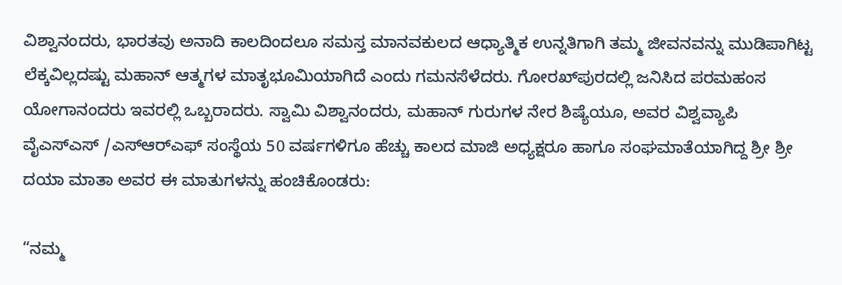ವಿಶ್ವಾನಂದರು, ಭಾರತವು ಅನಾದಿ ಕಾಲದಿಂದಲೂ ಸಮಸ್ತ ಮಾನವಕುಲದ ಆಧ್ಯಾತ್ಮಿಕ ಉನ್ನತಿಗಾಗಿ ತಮ್ಮ ಜೀವನವನ್ನು ಮುಡಿಪಾಗಿಟ್ಟ ಲೆಕ್ಕವಿಲ್ಲದಷ್ಟು ಮಹಾನ್ ಆತ್ಮಗಳ ಮಾತೃಭೂಮಿಯಾಗಿದೆ ಎಂದು ಗಮನಸೆಳೆದರು. ಗೋರಖ್‌ಪುರದಲ್ಲಿ ಜನಿಸಿದ ಪರಮಹಂಸ ಯೋಗಾನಂದರು ಇವರಲ್ಲಿ ಒಬ್ಬರಾದರು. ಸ್ವಾಮಿ ವಿಶ್ವಾನಂದರು, ಮಹಾನ್ ಗುರುಗಳ ನೇರ ಶಿಷ್ಯೆಯೂ, ಅವರ ವಿಶ್ವವ್ಯಾಪಿ ವೈಎಸ್ಎಸ್ /ಎಸ್‌ಆರ್‌ಎಫ್‌ ಸಂಸ್ಥೆಯ 50 ವರ್ಷಗಳಿಗೂ ಹೆಚ್ಚು ಕಾಲದ ಮಾಜಿ ಅಧ್ಯಕ್ಷರೂ ಹಾಗೂ ಸಂಘಮಾತೆಯಾಗಿದ್ದ ಶ್ರೀ ಶ್ರೀ ದಯಾ ಮಾತಾ ಅವರ ಈ ಮಾತುಗಳನ್ನು ಹಂಚಿಕೊಂಡರು:

“ನಮ್ಮ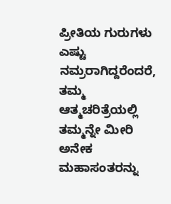ಪ್ರೀತಿಯ ಗುರುಗಳು ಎಷ್ಟು ನಮ್ರರಾಗಿದ್ದರೆಂದರೆ, ತಮ್ಮ ಆತ್ಮಚರಿತ್ರೆಯಲ್ಲಿ ತಮ್ಮನ್ನೇ ಮೀರಿ ಅನೇಕ ಮಹಾಸಂತರನ್ನು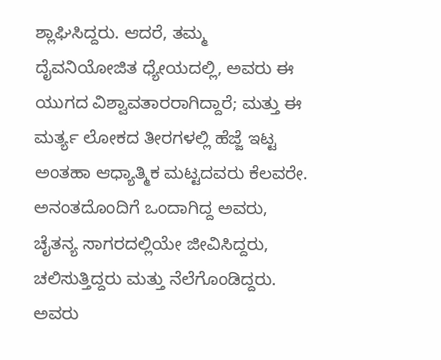ಶ್ಲಾಘಿಸಿದ್ದರು. ಆದರೆ, ತಮ್ಮ ದೈವನಿಯೋಜಿತ ಧ್ಯೇಯದಲ್ಲಿ, ಅವರು ಈ ಯುಗದ ವಿಶ್ವಾವತಾರರಾಗಿದ್ದಾರೆ; ಮತ್ತು ಈ ಮರ್ತ್ಯ ಲೋಕದ ತೀರಗಳಲ್ಲಿ ಹೆಜ್ಜೆ ಇಟ್ಟ ಅಂತಹಾ ಆಧ್ಯಾತ್ಮಿಕ ಮಟ್ಟದವರು ಕೆಲವರೇ. ಅನಂತದೊಂದಿಗೆ ಒಂದಾಗಿದ್ದ ಅವರು, ಚೈತನ್ಯ ಸಾಗರದಲ್ಲಿಯೇ ಜೀವಿಸಿದ್ದರು, ಚಲಿಸುತ್ತಿದ್ದರು ಮತ್ತು ನೆಲೆಗೊಂಡಿದ್ದರು. ಅವರು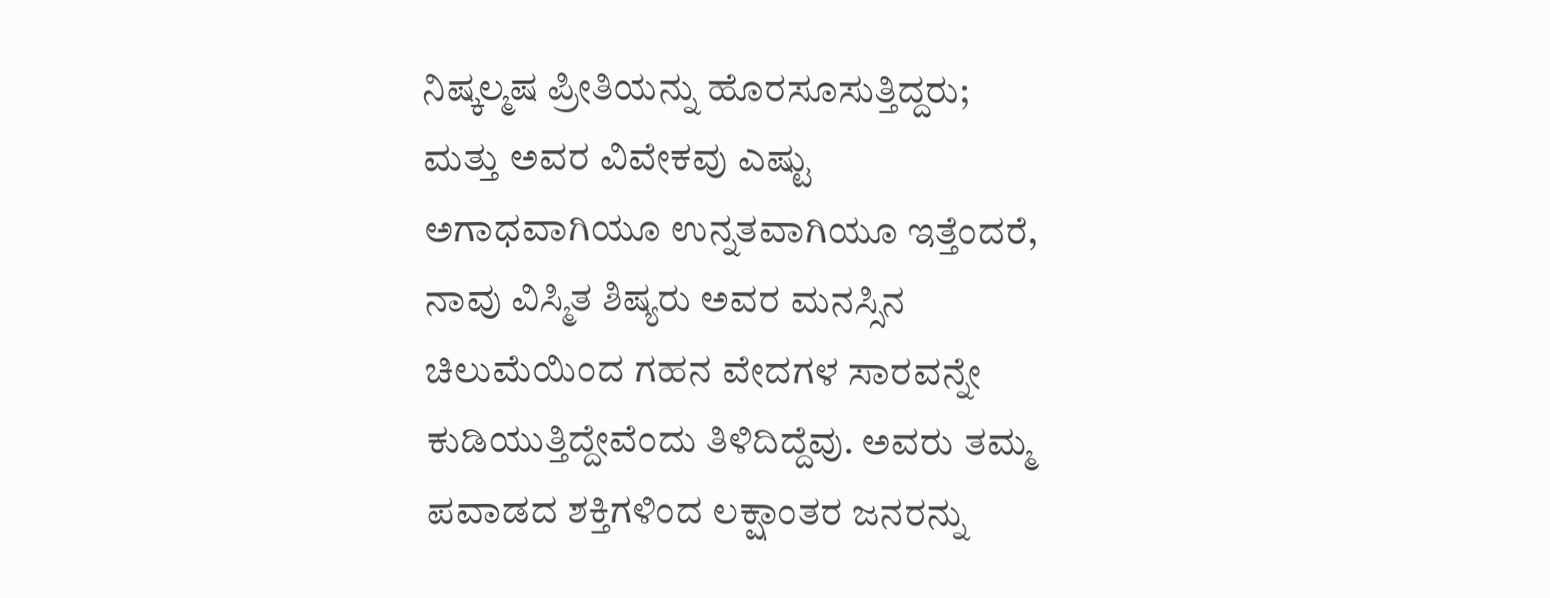ನಿಷ್ಕಲ್ಮಷ ಪ್ರೀತಿಯನ್ನು ಹೊರಸೂಸುತ್ತಿದ್ದರು; ಮತ್ತು ಅವರ ವಿವೇಕವು ಎಷ್ಟು ಅಗಾಧವಾಗಿಯೂ ಉನ್ನತವಾಗಿಯೂ ಇತ್ತೆಂದರೆ, ನಾವು ವಿಸ್ಮಿತ ಶಿಷ್ಯರು ಅವರ ಮನಸ್ಸಿನ ಚಿಲುಮೆಯಿಂದ ಗಹನ ವೇದಗಳ ಸಾರವನ್ನೇ ಕುಡಿಯುತ್ತಿದ್ದೇವೆಂದು ತಿಳಿದಿದ್ದೆವು. ಅವರು ತಮ್ಮ ಪವಾಡದ ಶಕ್ತಿಗಳಿಂದ ಲಕ್ಷಾಂತರ ಜನರನ್ನು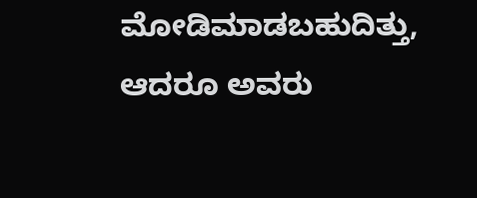ಮೋಡಿಮಾಡಬಹುದಿತ್ತು, ಆದರೂ ಅವರು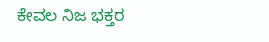ಕೇವಲ ನಿಜ ಭಕ್ತರ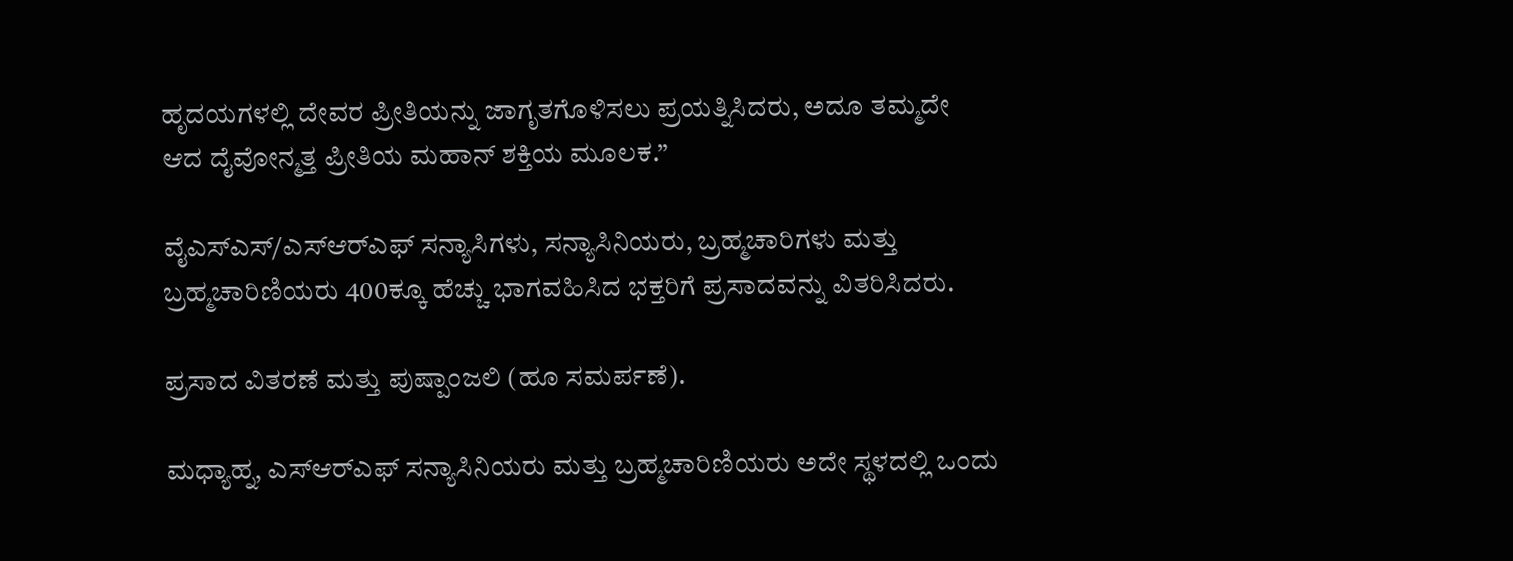ಹೃದಯಗಳಲ್ಲಿ ದೇವರ ಪ್ರೀತಿಯನ್ನು ಜಾಗೃತಗೊಳಿಸಲು ಪ್ರಯತ್ನಿಸಿದರು, ಅದೂ ತಮ್ಮದೇ ಆದ ದೈವೋನ್ಮತ್ತ ಪ್ರೀತಿಯ ಮಹಾನ್ ಶಕ್ತಿಯ ಮೂಲಕ.”

ವೈಎಸ್ಎಸ್/ಎಸ್‌ಆರ್‌ಎಫ್‌ ಸನ್ಯಾಸಿಗಳು, ಸನ್ಯಾಸಿನಿಯರು, ಬ್ರಹ್ಮಚಾರಿಗಳು ಮತ್ತು ಬ್ರಹ್ಮಚಾರಿಣಿಯರು 400ಕ್ಕೂ ಹೆಚ್ಚು ಭಾಗವಹಿಸಿದ ಭಕ್ತರಿಗೆ ಪ್ರಸಾದವನ್ನು ವಿತರಿಸಿದರು.

ಪ್ರಸಾದ ವಿತರಣೆ ಮತ್ತು ಪುಷ್ಪಾಂಜಲಿ (ಹೂ ಸಮರ್ಪಣೆ).

ಮಧ್ಯಾಹ್ನ, ಎಸ್‌ಆರ್‌ಎಫ್‌ ಸನ್ಯಾಸಿನಿಯರು ಮತ್ತು ಬ್ರಹ್ಮಚಾರಿಣಿಯರು ಅದೇ ಸ್ಥಳದಲ್ಲಿ ಒಂದು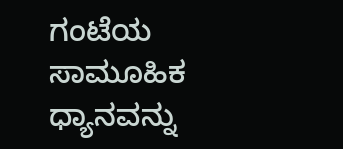ಗಂಟೆಯ ಸಾಮೂಹಿಕ ಧ್ಯಾನವನ್ನು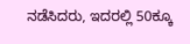ನಡೆಸಿದರು, ಇದರಲ್ಲಿ 50ಕ್ಕೂ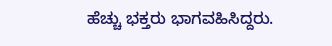ಹೆಚ್ಚು ಭಕ್ತರು ಭಾಗವಹಿಸಿದ್ದರು.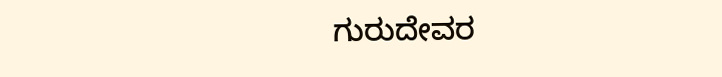ಗುರುದೇವರ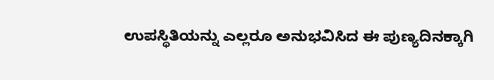ಉಪಸ್ಥಿತಿಯನ್ನು ಎಲ್ಲರೂ ಅನುಭವಿಸಿದ ಈ ಪುಣ್ಯದಿನಕ್ಕಾಗಿ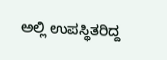ಅಲ್ಲಿ ಉಪಸ್ಥಿತರಿದ್ದ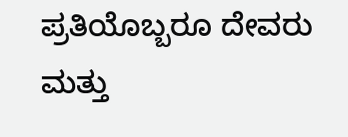ಪ್ರತಿಯೊಬ್ಬರೂ ದೇವರು ಮತ್ತು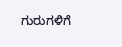ಗುರುಗಳಿಗೆ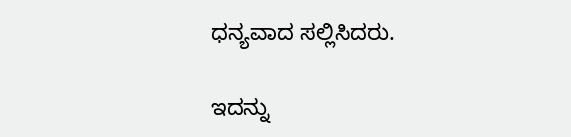ಧನ್ಯವಾದ ಸಲ್ಲಿಸಿದರು.

ಇದನ್ನು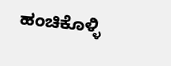ಹಂಚಿಕೊಳ್ಳಿ